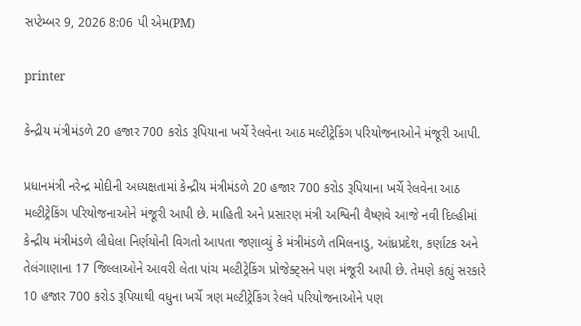સપ્ટેમ્બર 9, 2026 8:06 પી એમ(PM)

printer

કેન્દ્રીય મંત્રીમંડળે 20 હજાર 700 કરોડ રૂપિયાના ખર્ચે રેલવેના આઠ મલ્ટીટ્રેકિંગ પરિયોજનાઓને મંજૂરી આપી.

પ્રધાનમંત્રી નરેન્દ્ર મોદીની અધ્યક્ષતામાં કેન્દ્રીય મંત્રીમંડળે 20 હજાર 700 કરોડ રૂપિયાના ખર્ચે રેલવેના આઠ મલ્ટીટ્રેકિંગ પરિયોજનાઓને મંજૂરી આપી છે. માહિતી અને પ્રસારણ મંત્રી અશ્વિની વૈષ્ણવે આજે નવી દિલ્હીમાં કેન્દ્રીય મંત્રીમંડળે લીધેલા નિર્ણયોની વિગતો આપતા જણાવ્યું કે મંત્રીમંડળે તમિલનાડુ, આંધ્રપ્રદેશ, કર્ણાટક અને તેલંગાણાના 17 જિલ્લાઓને આવરી લેતા પાંચ મલ્ટીટ્રેકિંગ પ્રોજેક્ટ્સને પણ મંજૂરી આપી છે. તેમણે કહ્યું સરકારે 10 હજાર 700 કરોડ રૂપિયાથી વધુના ખર્ચે ત્રણ મલ્ટીટ્રેકિંગ રેલવે પરિયોજનાઓને પણ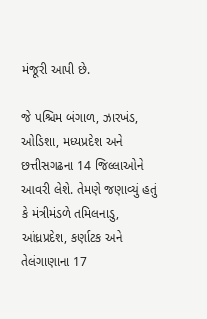મંજૂરી આપી છે.

જે પશ્ચિમ બંગાળ, ઝારખંડ, ઓડિશા, મધ્યપ્રદેશ અને છત્તીસગઢના 14 જિલ્લાઓને આવરી લેશે. તેમણે જણાવ્યું હતું કે મંત્રીમંડળે તમિલનાડુ, આંધ્રપ્રદેશ, કર્ણાટક અને તેલંગાણાના 17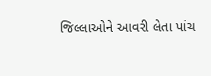જિલ્લાઓને આવરી લેતા પાંચ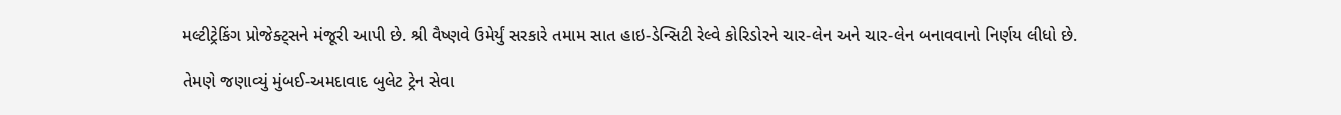મલ્ટીટ્રેકિંગ પ્રોજેક્ટ્સને મંજૂરી આપી છે. શ્રી વૈષ્ણવે ઉમેર્યું સરકારે તમામ સાત હાઇ-ડેન્સિટી રેલ્વે કોરિડોરને ચાર-લેન અને ચાર-લેન બનાવવાનો નિર્ણય લીધો છે.

તેમણે જણાવ્યું મુંબઈ-અમદાવાદ બુલેટ ટ્રેન સેવા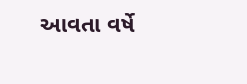આવતા વર્ષે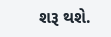શરૂ થશે.